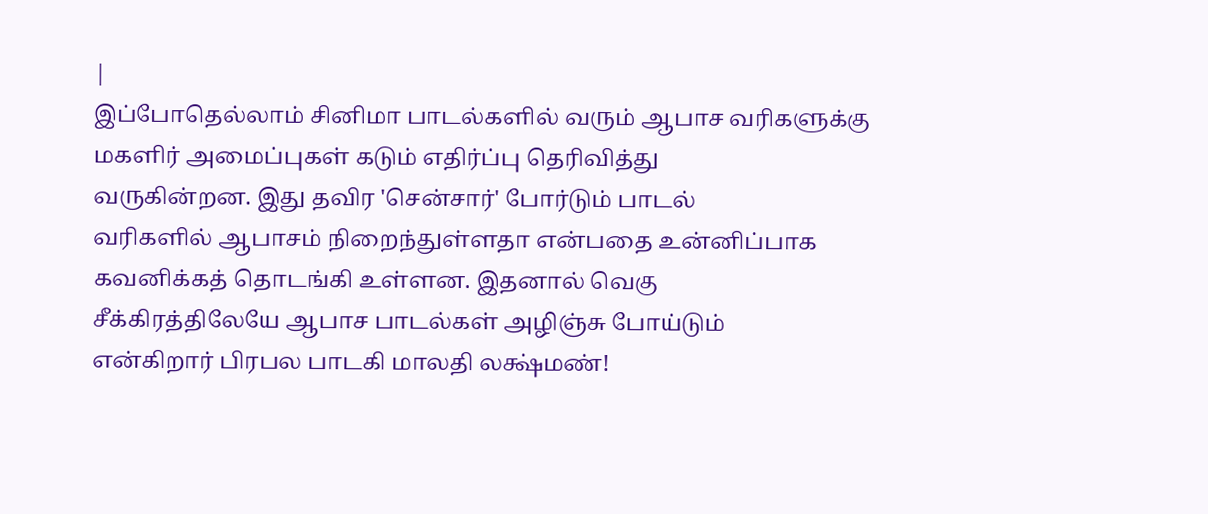|
இப்போதெல்லாம் சினிமா பாடல்களில் வரும் ஆபாச வரிகளுக்கு
மகளிர் அமைப்புகள் கடும் எதிர்ப்பு தெரிவித்து
வருகின்றன. இது தவிர 'சென்சார்' போர்டும் பாடல்
வரிகளில் ஆபாசம் நிறைந்துள்ளதா என்பதை உன்னிப்பாக
கவனிக்கத் தொடங்கி உள்ளன. இதனால் வெகு
சீக்கிரத்திலேயே ஆபாச பாடல்கள் அழிஞ்சு போய்டும்
என்கிறார் பிரபல பாடகி மாலதி லக்ஷ்மண்!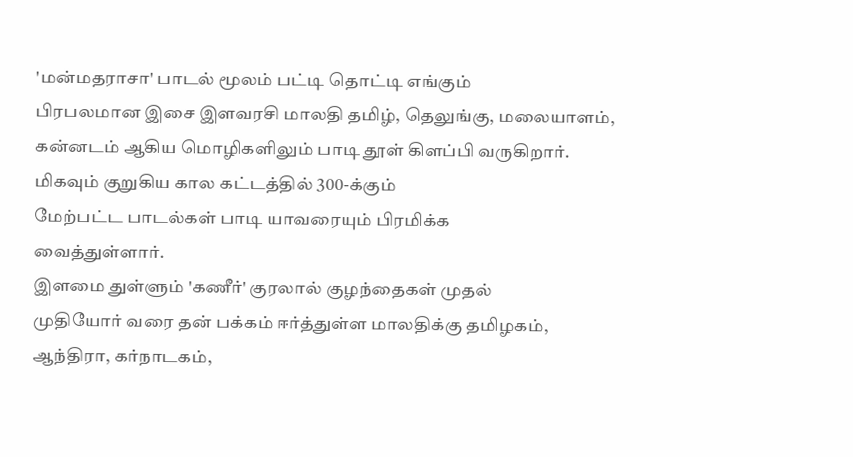'மன்மதராசா' பாடல் மூலம் பட்டி தொட்டி எங்கும்
பிரபலமான இசை இளவரசி மாலதி தமிழ், தெலுங்கு, மலையாளம்,
கன்னடம் ஆகிய மொழிகளிலும் பாடி தூள் கிளப்பி வருகிறார்.
மிகவும் குறுகிய கால கட்டத்தில் 300-க்கும்
மேற்பட்ட பாடல்கள் பாடி யாவரையும் பிரமிக்க
வைத்துள்ளார்.
இளமை துள்ளும் 'கணீர்' குரலால் குழந்தைகள் முதல்
முதியோர் வரை தன் பக்கம் ஈர்த்துள்ள மாலதிக்கு தமிழகம்,
ஆந்திரா, கர்நாடகம்,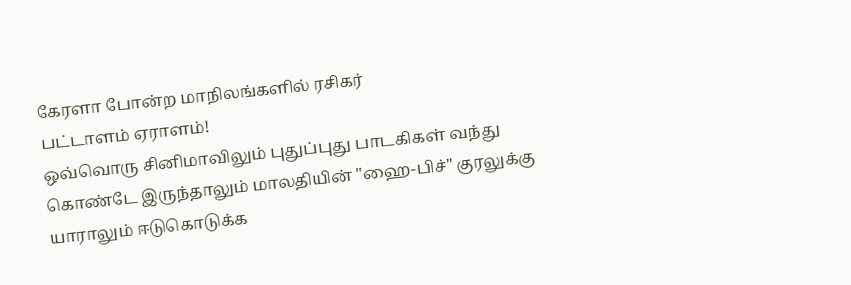கேரளா போன்ற மாநிலங்களில் ரசிகர்
பட்டாளம் ஏராளம்!
ஒவ்வொரு சினிமாவிலும் புதுப்புது பாடகிகள் வந்து
கொண்டே இருந்தாலும் மாலதியின் "ஹை-பிச்" குரலுக்கு
யாராலும் ஈடுகொடுக்க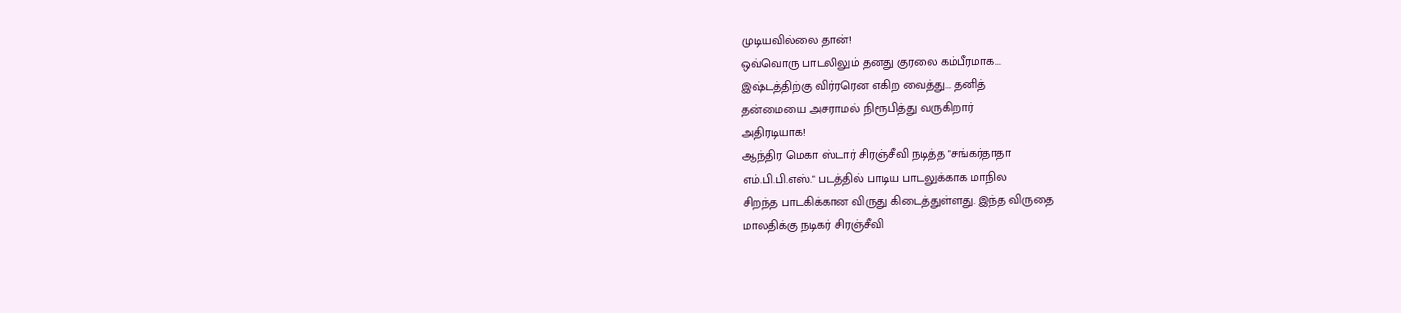முடியவில்லை தான்!
ஒவ்வொரு பாடலிலும் தனது குரலை கம்பீரமாக...
இஷ்டத்திற்கு விர்ரரென எகிற வைத்து... தனித்
தன்மையை அசராமல் நிரூபித்து வருகிறார்
அதிரடியாக!
ஆந்திர மெகா ஸ்டார் சிரஞ்சீவி நடித்த "சங்கர்தாதா
எம்.பி.பி.எஸ்." படத்தில் பாடிய பாடலுக்காக மாநில
சிறந்த பாடகிக்கான விருது கிடைத்துள்ளது. இந்த விருதை
மாலதிக்கு நடிகர் சிரஞ்சீவி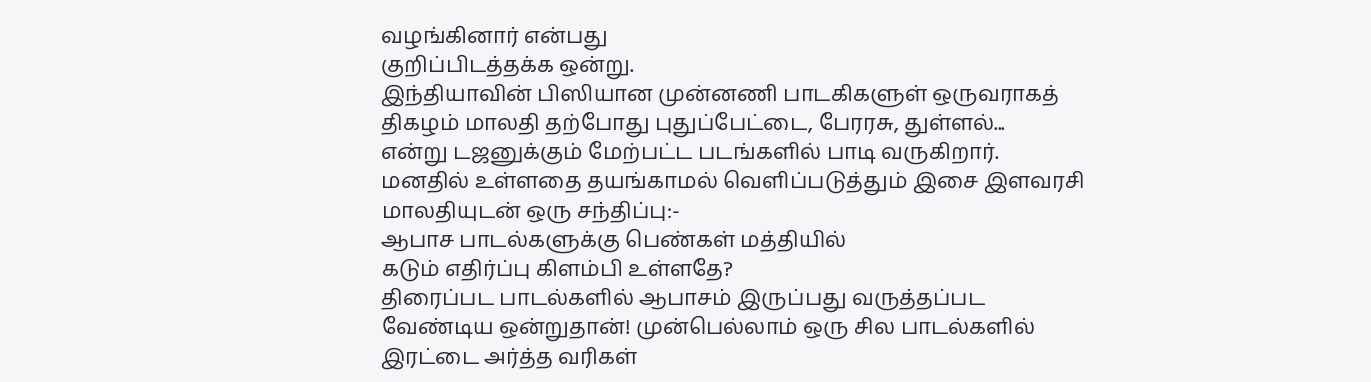வழங்கினார் என்பது
குறிப்பிடத்தக்க ஒன்று.
இந்தியாவின் பிஸியான முன்னணி பாடகிகளுள் ஒருவராகத்
திகழம் மாலதி தற்போது புதுப்பேட்டை, பேரரசு, துள்ளல்...
என்று டஜனுக்கும் மேற்பட்ட படங்களில் பாடி வருகிறார்.
மனதில் உள்ளதை தயங்காமல் வெளிப்படுத்தும் இசை இளவரசி
மாலதியுடன் ஒரு சந்திப்பு:-
ஆபாச பாடல்களுக்கு பெண்கள் மத்தியில்
கடும் எதிர்ப்பு கிளம்பி உள்ளதே?
திரைப்பட பாடல்களில் ஆபாசம் இருப்பது வருத்தப்பட
வேண்டிய ஒன்றுதான்! முன்பெல்லாம் ஒரு சில பாடல்களில்
இரட்டை அர்த்த வரிகள்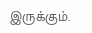இருக்கும்.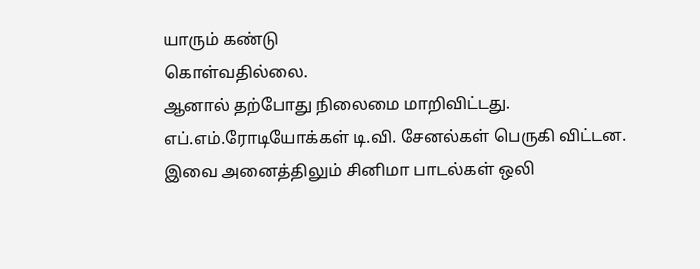யாரும் கண்டு
கொள்வதில்லை.
ஆனால் தற்போது நிலைமை மாறிவிட்டது.
எப்.எம்.ரோடியோக்கள் டி.வி. சேனல்கள் பெருகி விட்டன.
இவை அனைத்திலும் சினிமா பாடல்கள் ஒலி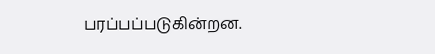பரப்பப்படுகின்றன.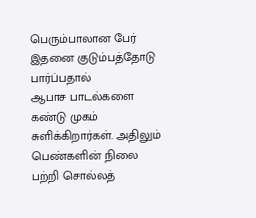பெரும்பாலான பேர் இதனை குடும்பத்தோடு பார்ப்பதால்
ஆபாச பாடல்களை கண்டு முகம் சுளிக்கிறார்கள். அதிலும்
பெண்களின் நிலை பற்றி சொல்லத்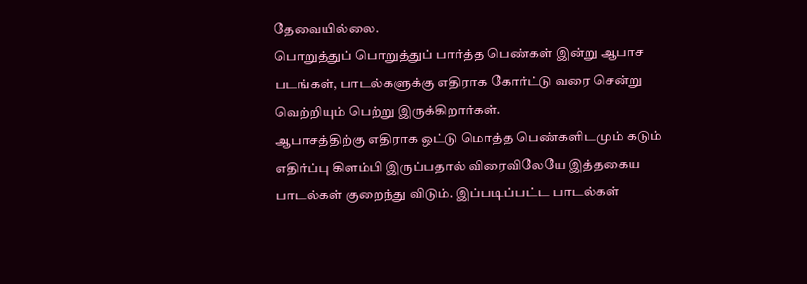தேவையில்லை.
பொறுத்துப் பொறுத்துப் பார்த்த பெண்கள் இன்று ஆபாச
படங்கள், பாடல்களுக்கு எதிராக கோர்ட்டு வரை சென்று
வெற்றியும் பெற்று இருக்கிறார்கள்.
ஆபாசத்திற்கு எதிராக ஒட்டு மொத்த பெண்களிடமும் கடும்
எதிர்ப்பு கிளம்பி இருப்பதால் விரைவிலேயே இத்தகைய
பாடல்கள் குறைந்து விடும். இப்படிப்பட்ட பாடல்கள்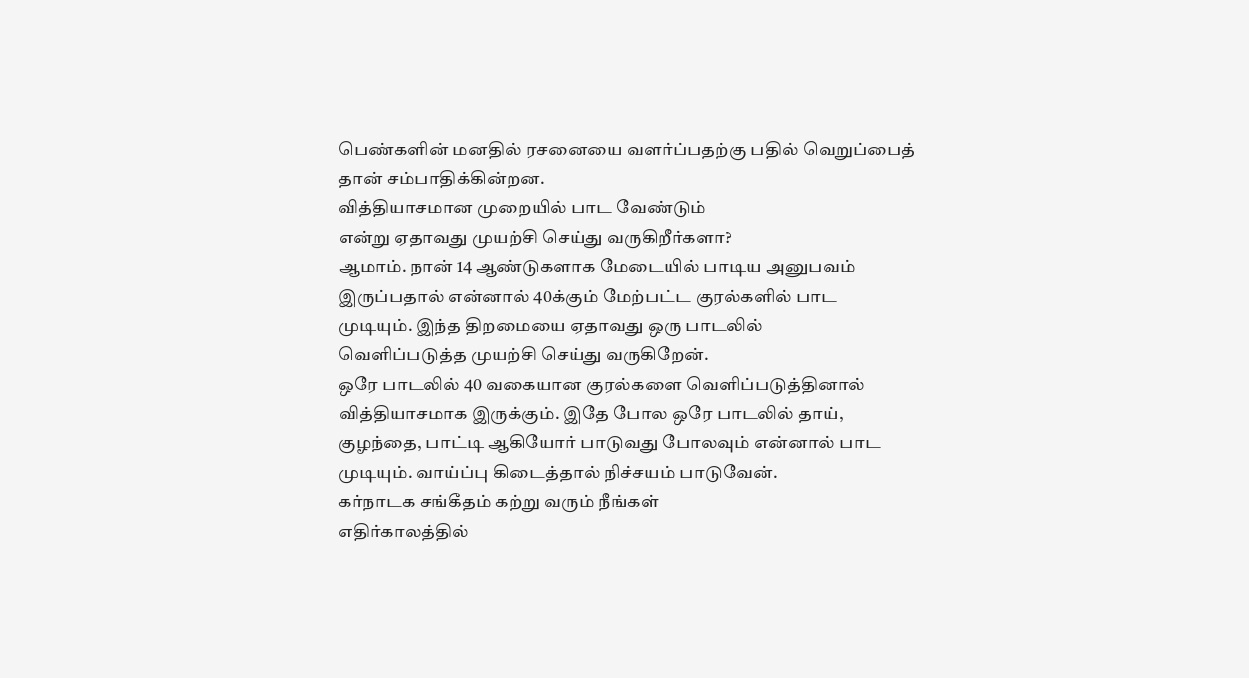பெண்களின் மனதில் ரசனையை வளர்ப்பதற்கு பதில் வெறுப்பைத்
தான் சம்பாதிக்கின்றன.
வித்தியாசமான முறையில் பாட வேண்டும்
என்று ஏதாவது முயற்சி செய்து வருகிறீர்களா?
ஆமாம். நான் 14 ஆண்டுகளாக மேடையில் பாடிய அனுபவம்
இருப்பதால் என்னால் 40க்கும் மேற்பட்ட குரல்களில் பாட
முடியும். இந்த திறமையை ஏதாவது ஒரு பாடலில்
வெளிப்படுத்த முயற்சி செய்து வருகிறேன்.
ஒரே பாடலில் 40 வகையான குரல்களை வெளிப்படுத்தினால்
வித்தியாசமாக இருக்கும். இதே போல ஒரே பாடலில் தாய்,
குழந்தை, பாட்டி ஆகியோர் பாடுவது போலவும் என்னால் பாட
முடியும். வாய்ப்பு கிடைத்தால் நிச்சயம் பாடுவேன்.
கர்நாடக சங்கீதம் கற்று வரும் நீங்கள்
எதிர்காலத்தில்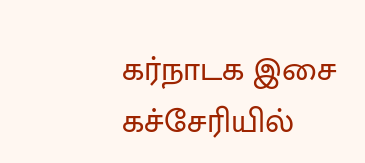கர்நாடக இசை கச்சேரியில்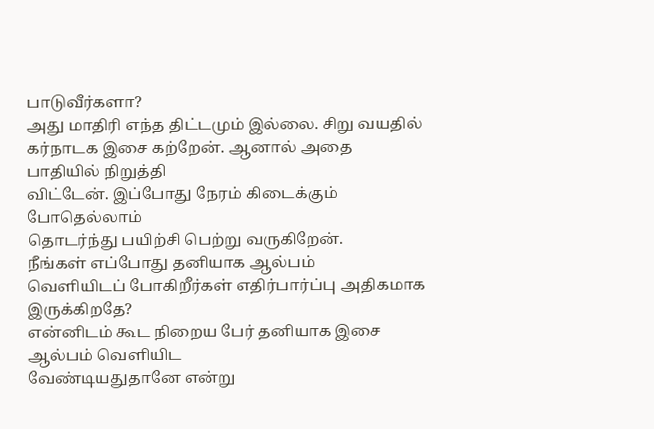பாடுவீர்களா?
அது மாதிரி எந்த திட்டமும் இல்லை. சிறு வயதில்
கர்நாடக இசை கற்றேன். ஆனால் அதை பாதியில் நிறுத்தி
விட்டேன். இப்போது நேரம் கிடைக்கும் போதெல்லாம்
தொடர்ந்து பயிற்சி பெற்று வருகிறேன்.
நீங்கள் எப்போது தனியாக ஆல்பம்
வெளியிடப் போகிறீர்கள் எதிர்பார்ப்பு அதிகமாக
இருக்கிறதே?
என்னிடம் கூட நிறைய பேர் தனியாக இசை ஆல்பம் வெளியிட
வேண்டியதுதானே என்று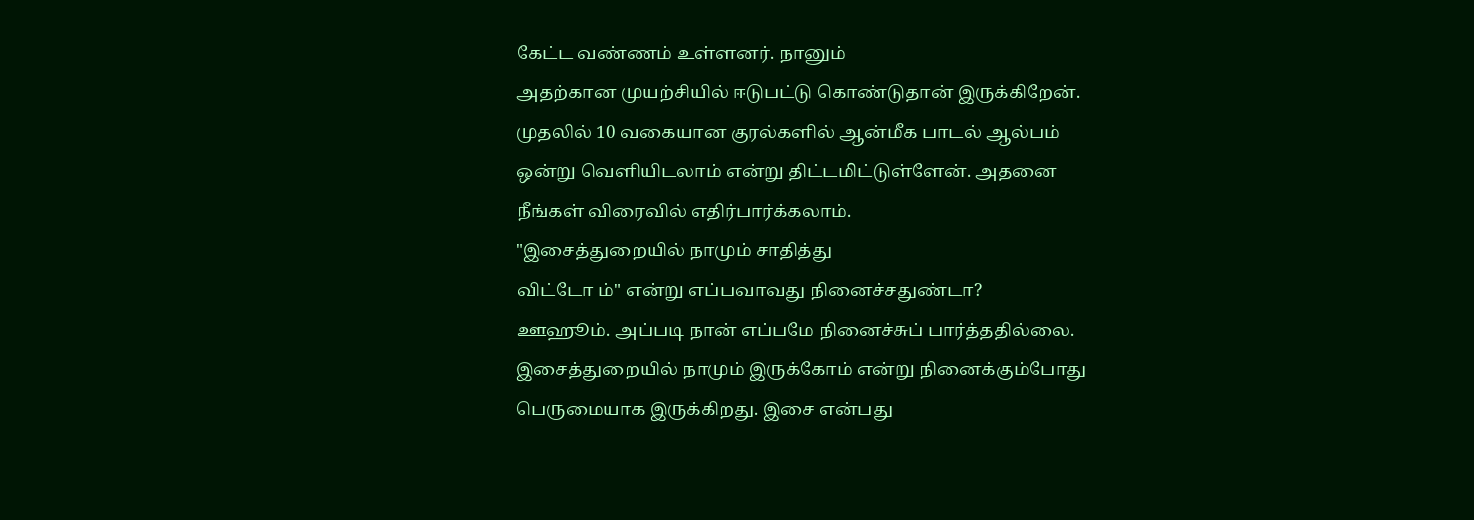கேட்ட வண்ணம் உள்ளனர். நானும்
அதற்கான முயற்சியில் ஈடுபட்டு கொண்டுதான் இருக்கிறேன்.
முதலில் 10 வகையான குரல்களில் ஆன்மீக பாடல் ஆல்பம்
ஒன்று வெளியிடலாம் என்று திட்டமிட்டுள்ளேன். அதனை
நீங்கள் விரைவில் எதிர்பார்க்கலாம்.
"இசைத்துறையில் நாமும் சாதித்து
விட்டோ ம்" என்று எப்பவாவது நினைச்சதுண்டா?
ஊஹூம். அப்படி நான் எப்பமே நினைச்சுப் பார்த்ததில்லை.
இசைத்துறையில் நாமும் இருக்கோம் என்று நினைக்கும்போது
பெருமையாக இருக்கிறது. இசை என்பது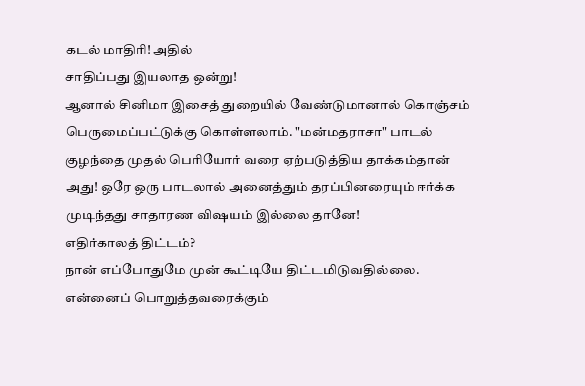கடல் மாதிரி! அதில்
சாதிப்பது இயலாத ஒன்று!
ஆனால் சினிமா இசைத் துறையில் வேண்டுமானால் கொஞ்சம்
பெருமைப்பட்டுக்கு கொள்ளலாம். "மன்மதராசா" பாடல்
குழந்தை முதல் பெரியோர் வரை ஏற்படுத்திய தாக்கம்தான்
அது! ஒரே ஒரு பாடலால் அனைத்தும் தரப்பினரையும் ஈர்க்க
முடிந்தது சாதாரண விஷயம் இல்லை தானே!
எதிர்காலத் திட்டம்?
நான் எப்போதுமே முன் கூட்டியே திட்டமிடுவதில்லை.
என்னைப் பொறுத்தவரைக்கும்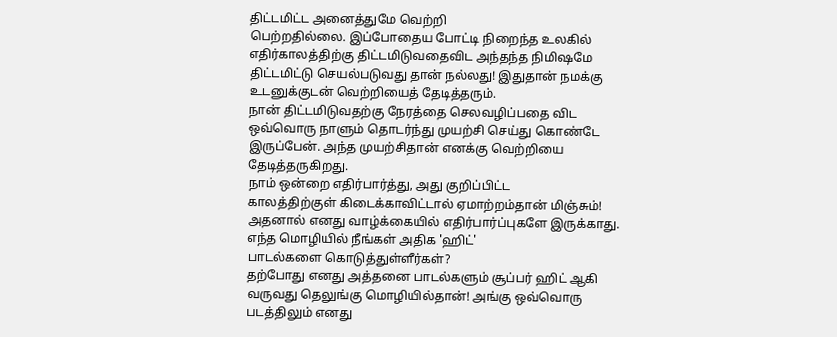திட்டமிட்ட அனைத்துமே வெற்றி
பெற்றதில்லை. இப்போதைய போட்டி நிறைந்த உலகில்
எதிர்காலத்திற்கு திட்டமிடுவதைவிட அந்தந்த நிமிஷமே
திட்டமிட்டு செயல்படுவது தான் நல்லது! இதுதான் நமக்கு
உடனுக்குடன் வெற்றியைத் தேடித்தரும்.
நான் திட்டமிடுவதற்கு நேரத்தை செலவழிப்பதை விட
ஒவ்வொரு நாளும் தொடர்ந்து முயற்சி செய்து கொண்டே
இருப்பேன். அந்த முயற்சிதான் எனக்கு வெற்றியை
தேடித்தருகிறது.
நாம் ஒன்றை எதிர்பார்த்து, அது குறிப்பிட்ட
காலத்திற்குள் கிடைக்காவிட்டால் ஏமாற்றம்தான் மிஞ்சும்!
அதனால் எனது வாழ்க்கையில் எதிர்பார்ப்புகளே இருக்காது.
எந்த மொழியில் நீங்கள் அதிக 'ஹிட்'
பாடல்களை கொடுத்துள்ளீர்கள்?
தற்போது எனது அத்தனை பாடல்களும் சூப்பர் ஹிட் ஆகி
வருவது தெலுங்கு மொழியில்தான்! அங்கு ஒவ்வொரு
படத்திலும் எனது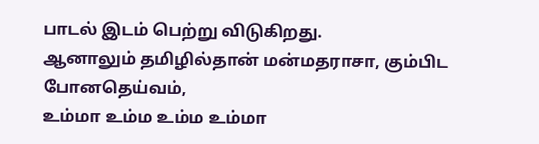பாடல் இடம் பெற்று விடுகிறது.
ஆனாலும் தமிழில்தான் மன்மதராசா, கும்பிட போனதெய்வம்,
உம்மா உம்ம உம்ம உம்மா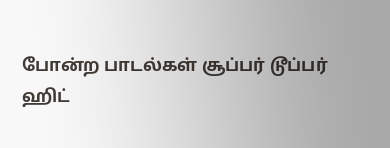போன்ற பாடல்கள் சூப்பர் டூப்பர்
ஹிட்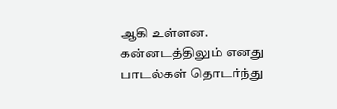ஆகி உள்ளன. கன்னடத்திலும் எனது பாடல்கள் தொடர்ந்து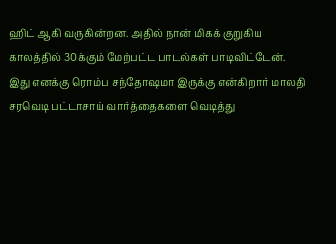ஹிட் ஆகி வருகின்றன. அதில் நான் மிகக் குறுகிய
காலத்தில் 30க்கும் மேற்பட்ட பாடல்கள் பாடிவிட்டேன்.
இது எனக்கு ரொம்ப சந்தோஷமா இருக்கு என்கிறார் மாலதி
சரவெடி பட்டாசாய் வார்த்தைகளை வெடித்து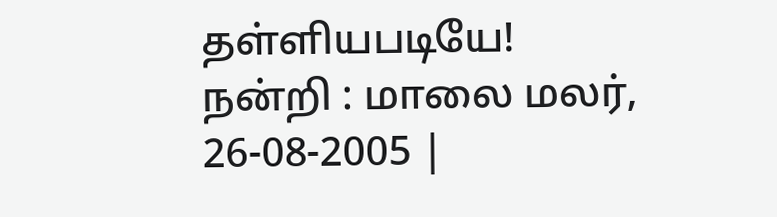தள்ளியபடியே!
நன்றி : மாலை மலர், 26-08-2005 |